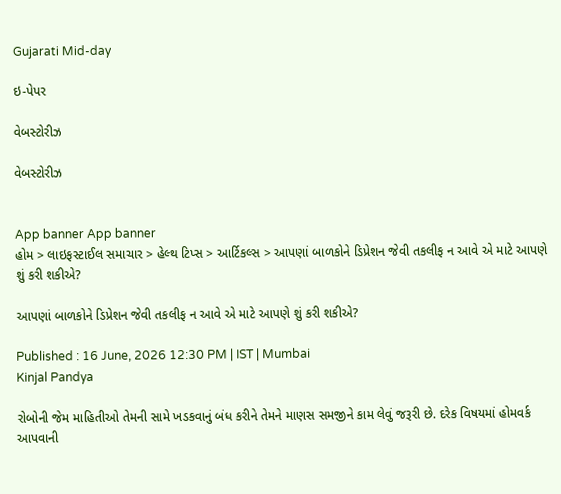Gujarati Mid-day

ઇ-પેપર

વેબસ્ટોરીઝ

વેબસ્ટોરીઝ


App banner App banner
હોમ > લાઇફસ્ટાઈલ સમાચાર > હેલ્થ ટિપ્સ > આર્ટિકલ્સ > આપણાં બાળકોને ડિપ્રેશન જેવી તકલીફ ન આવે એ માટે આપણે શું કરી શકીએ?

આપણાં બાળકોને ડિપ્રેશન જેવી તકલીફ ન આવે એ માટે આપણે શું કરી શકીએ?

Published : 16 June, 2026 12:30 PM | IST | Mumbai
Kinjal Pandya

રોબોની જેમ માહિતીઓ તેમની સામે ખડકવાનું બંધ કરીને તેમને માણસ સમજીને કામ લેવું જરૂરી છે. દરેક વિષયમાં હોમવર્ક આપવાની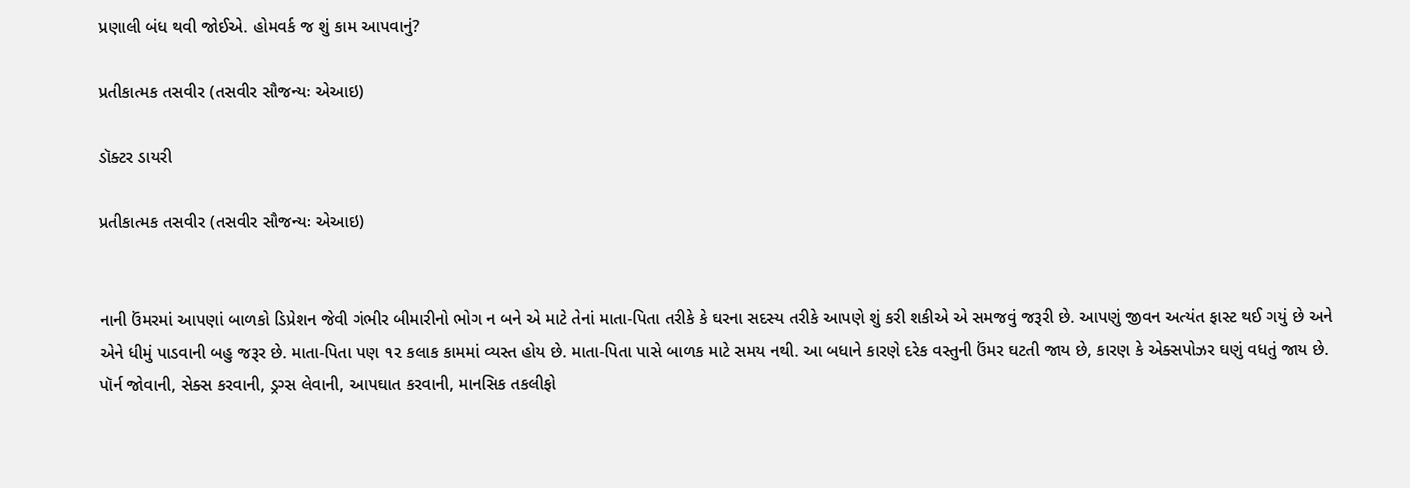પ્રણાલી બંધ થવી જોઈએ. હોમવર્ક જ શું કામ આપવાનું?

પ્રતીકાત્મક તસવીર (તસવીર સૌજન્યઃ એઆઇ)

ડૉક્ટર ડાયરી

પ્રતીકાત્મક તસવીર (તસવીર સૌજન્યઃ એઆઇ)


નાની ઉંમરમાં આપણાં બાળકો ડિપ્રેશન જેવી ગંભીર બીમારીનો ભોગ ન બને એ માટે તેનાં માતા-પિતા તરીકે કે ઘરના સદસ્ય તરીકે આપણે શું કરી શકીએ એ સમજવું જરૂરી છે. આપણું જીવન અત્યંત ફાસ્ટ થઈ ગયું છે અને એને ધીમું પાડવાની બહુ જરૂર છે. માતા-પિતા પણ ૧૨ કલાક કામમાં વ્યસ્ત હોય છે. માતા-પિતા પાસે બાળક માટે સમય નથી. આ બધાને કારણે દરેક વસ્તુની ઉંમર ઘટતી જાય છે, કારણ કે એક્સપોઝર ઘણું વધતું જાય છે. પૉર્ન જોવાની, સેક્સ કરવાની, ડ્રગ્સ લેવાની, આપઘાત કરવાની, માનસિક તકલીફો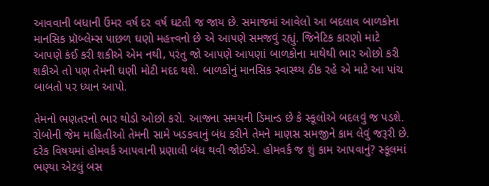આવવાની બધાની ઉંમર વર્ષ દર વર્ષ ઘટતી જ જાય છે. સમાજમાં આવેલો આ બદલાવ બાળકોના માનસિક પ્રૉબ્લેમ્સ પાછળ ઘણો મહત્ત્વનો છે એ આપણે સમજવું રહ્યું. જિનેટિક કારણો માટે આપણે કંઈ કરી શકીએ એમ નથી, પરંતુ જો આપણે આપણાં બાળકોના માથેથી ભાર ઓછો કરી શકીએ તો પણ તેમની ઘણી મોટી મદદ થશે. બાળકોનું માનસિક સ્વાસ્થ્ય ઠીક રહે એ માટે આ પાંચ બાબતો પર ધ્યાન આપો.

તેમનો ભણતરનો ભાર થોડો ઓછો કરો. આજના સમયની ડિમાન્ડ છે કે સ્કૂલોએ બદલવું જ પડશે. રોબોની જેમ માહિતીઓ તેમની સામે ખડકવાનું બંધ કરીને તેમને માણસ સમજીને કામ લેવું જરૂરી છે. દરેક વિષયમાં હોમવર્ક આપવાની પ્રણાલી બંધ થવી જોઈએ. હોમવર્ક જ શું કામ આપવાનું? સ્કૂલમાં ભણ્યા એટલું બસ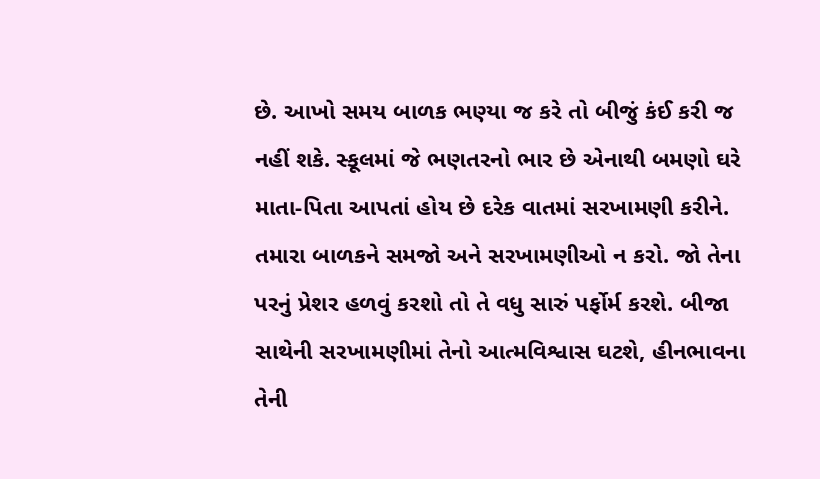છે. આખો સમય બાળક ભણ્યા જ કરે તો બીજું કંઈ કરી જ નહીં શકે. સ્કૂલમાં જે ભણતરનો ભાર છે એનાથી બમણો ઘરે માતા-પિતા આપતાં હોય છે દરેક વાતમાં સરખામણી કરીને. તમારા બાળકને સમજો અને સરખામણીઓ ન કરો. જો તેના પરનું પ્રેશર હળવું કરશો તો તે વધુ સારું પર્ફોર્મ કરશે. બીજા સાથેની સરખામણીમાં તેનો આત્મવિશ્વાસ ઘટશે, હીનભાવના તેની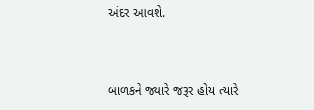અંદર આવશે.



બાળકને જ્યારે જરૂર હોય ત્યારે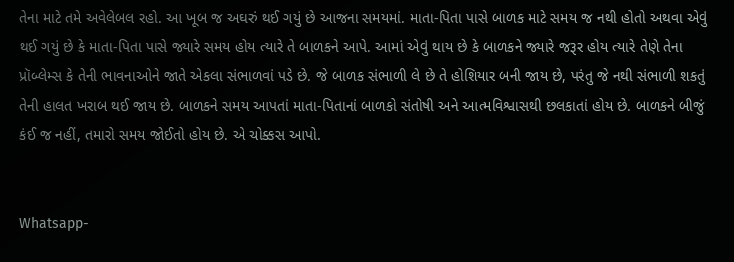તેના માટે તમે અવેલેબલ રહો. આ ખૂબ જ અઘરું થઈ ગયું છે આજના સમયમાં. માતા-પિતા પાસે બાળક માટે સમય જ નથી હોતો અથવા એવું થઈ ગયું છે કે માતા-પિતા પાસે જ્યારે સમય હોય ત્યારે તે બાળકને આપે. આમાં એવું થાય છે કે બાળકને જ્યારે જરૂર હોય ત્યારે તેણે તેના પ્રૉબ્લેમ્સ કે તેની ભાવનાઓને જાતે એકલા સંભાળવાં પડે છે. જે બાળક સંભાળી લે છે તે હોશિયાર બની જાય છે, પરંતુ જે નથી સંભાળી શકતું તેની હાલત ખરાબ થઈ જાય છે. બાળકને સમય આપતાં માતા-પિતાનાં બાળકો સંતોષી અને આત્મવિશ્વાસથી છલકાતાં હોય છે. બાળકને બીજું કંઈ જ નહીં, તમારો સમય જોઈતો હોય છે. એ ચોક્કસ આપો.


Whatsapp-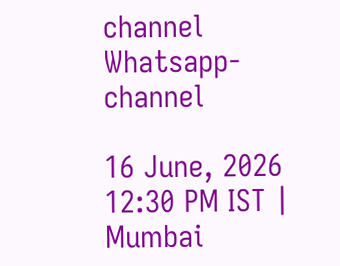channel Whatsapp-channel

16 June, 2026 12:30 PM IST | Mumbai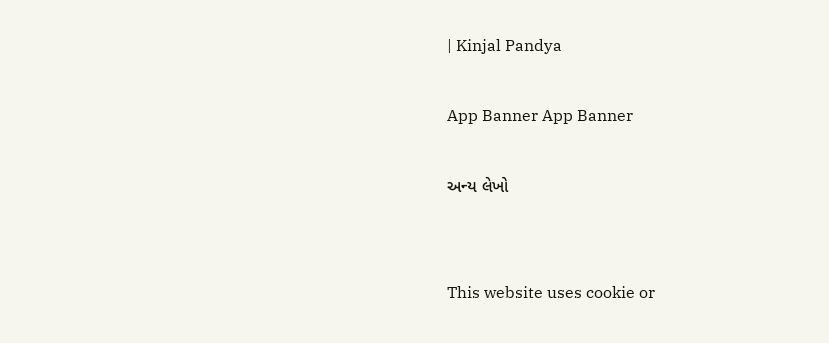| Kinjal Pandya

App Banner App Banner

અન્ય લેખો


This website uses cookie or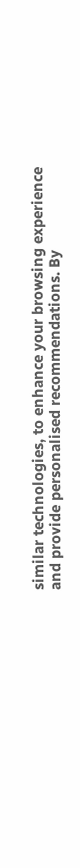similar technologies, to enhance your browsing experience and provide personalised recommendations. By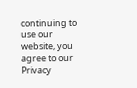continuing to use our website, you agree to our Privacy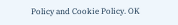Policy and Cookie Policy. OK